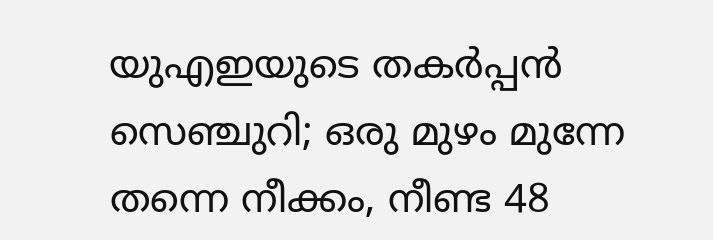യുഎഇയുടെ തകർപ്പൻ സെഞ്ചുറി; ഒരു മുഴം മുന്നേ തന്നെ നീക്കം, നീണ്ട 48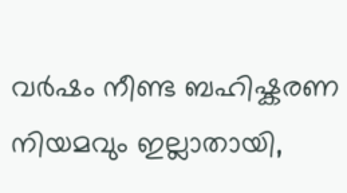വർഷം നീണ്ട ബഹിഷ്കരണ നിയമവും ഇല്ലാതായി,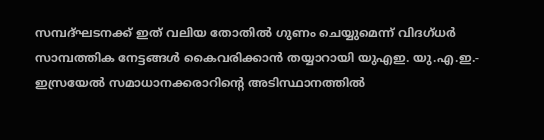സമ്പദ്ഘടനക്ക് ഇത് വലിയ തോതിൽ ഗുണം ചെയ്യുമെന്ന് വിദഗ്ധർ
സാമ്പത്തിക നേട്ടങ്ങൾ കൈവരിക്കാൻ തയ്യാറായി യുഎഇ. യു.എ.ഇ.- ഇസ്രയേൽ സമാധാനക്കരാറിന്റെ അടിസ്ഥാനത്തിൽ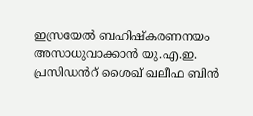ഇസ്രയേൽ ബഹിഷ്കരണനയം അസാധുവാക്കാൻ യു.എ.ഇ. പ്രസിഡൻറ് ശൈഖ് ഖലീഫ ബിൻ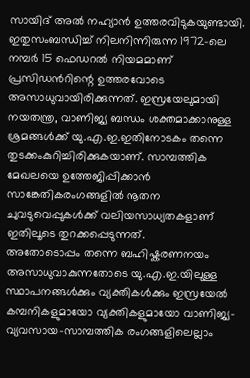സായിദ് അൽ നഹ്യാൻ ഉത്തരവിടുകയുണ്ടായി. ഇതുസംബന്ധിച്ച് നിലനിന്നിരുന്ന 1972-ലെ നമ്പർ 15 ഫെഡറൽ നിയമമാണ് പ്രസിഡൻറിന്റെ ഉത്തരവോടെ അസാധുവായിരിക്കുന്നത്. ഇസ്രയേലുമായി നയതന്ത്ര, വാണിജ്യ ബന്ധം ശക്തമാക്കാനുള്ള ശ്രമങ്ങൾക്ക് യു.എ.ഇ.ഇതിനോടകം തന്നെ തുടക്കംകുറിച്ചിരിക്കുകയാണ്. സാമ്പത്തിക മേഖലയെ ഉത്തേജിപ്പിക്കാൻ സാങ്കേതികരംഗങ്ങളിൽ നൂതന ചുവടുവെപ്പുകൾക്ക് വലിയസാധ്യതകളാണ് ഇതിലൂടെ തുറക്കപ്പെടുന്നത്.
അതോടൊപ്പം തന്നെ ബഹിഷ്കരണനയം അസാധുവാകുന്നതോടെ യു.എ.ഇ.യിലുള്ള സ്ഥാപനങ്ങൾക്കും വ്യക്തികൾക്കും ഇസ്രയേൽ കമ്പനികളുമായോ വ്യക്തികളുമായോ വാണിജ്യ-വ്യവസായ-സാമ്പത്തിക രംഗങ്ങളിലെല്ലാം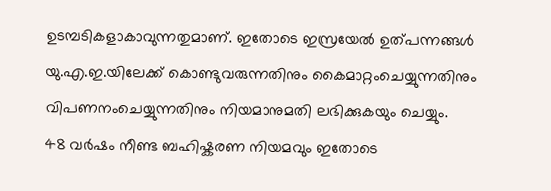ഉടമ്പടികളാകാവുന്നതുമാണ്. ഇതോടെ ഇസ്രയേൽ ഉത്പന്നങ്ങൾ യു.എ.ഇ.യിലേക്ക് കൊണ്ടുവരുന്നതിനും കൈമാറ്റംചെയ്യുന്നതിനും വിപണനംചെയ്യുന്നതിനും നിയമാനുമതി ലഭിക്കുകയും ചെയ്യും.
48 വർഷം നീണ്ട ബഹിഷ്കരണ നിയമവും ഇതോടെ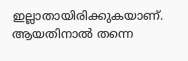ഇല്ലാതായിരിക്കുകയാണ്. ആയതിനാൽ തന്നെ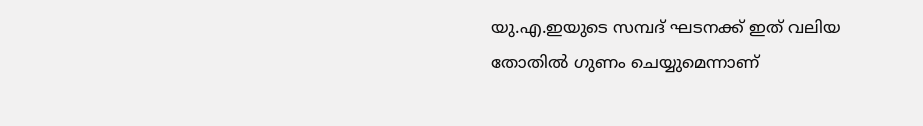യു.എ.ഇയുടെ സമ്പദ് ഘടനക്ക് ഇത് വലിയ തോതിൽ ഗുണം ചെയ്യുമെന്നാണ്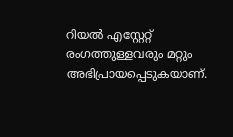റിയൽ എസ്റ്റേറ്റ് രംഗത്തുള്ളവരും മറ്റും അഭിപ്രായപ്പെടുകയാണ്.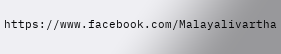https://www.facebook.com/Malayalivartha